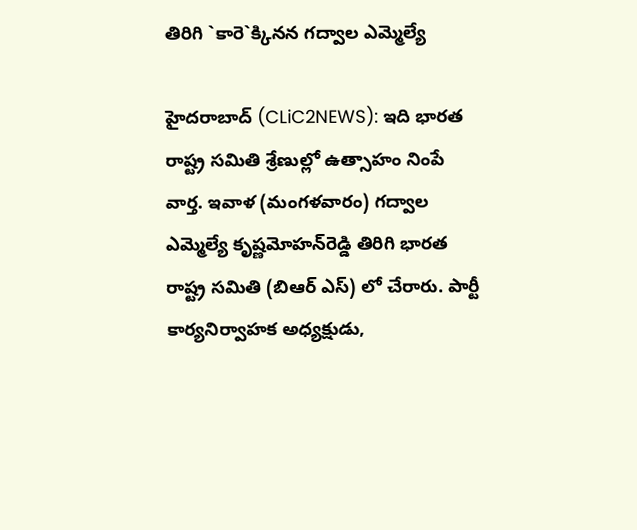తిరిగి `కారె`క్కిన‌న గ‌ద్వాల ఎమ్మెల్యే

హైద‌రాబాద్ (CLiC2NEWS): ఇది భార‌త రాష్ట్ర స‌మితి శ్రేణుల్లో ఉత్సాహం నింపే వార్త‌. ఇవాళ (మంగ‌ళ‌వారం) గ‌ద్వాల ఎమ్మెల్యే కృష్ణ‌మోహ‌న్‌రెడ్డి తిరిగి భార‌త రాష్ట్ర స‌మితి (బిఆర్ ఎస్‌) లో చేరారు. పార్టీ కార్య‌నిర్వాహ‌క అధ్య‌క్షుడు,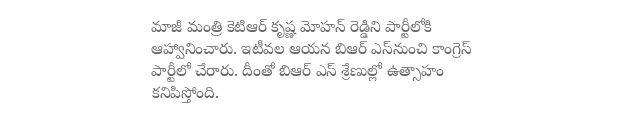మాజీ మంత్రి కెటిఆర్ కృష్ణ మోహ‌న్ రెడ్డిని పార్టీలోకి ఆహ్వానించారు. ఇటీవ‌ల ఆయ‌న బిఆర్ ఎస్‌నుంచి కాంగ్రెస్ పార్టీలో చేరారు. దీంతో బిఆర్ ఎస్ శ్రేణుల్లో ఉత్సాహం క‌నిపిస్తోంది.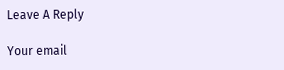Leave A Reply

Your email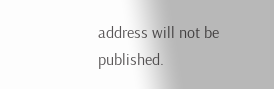address will not be published.